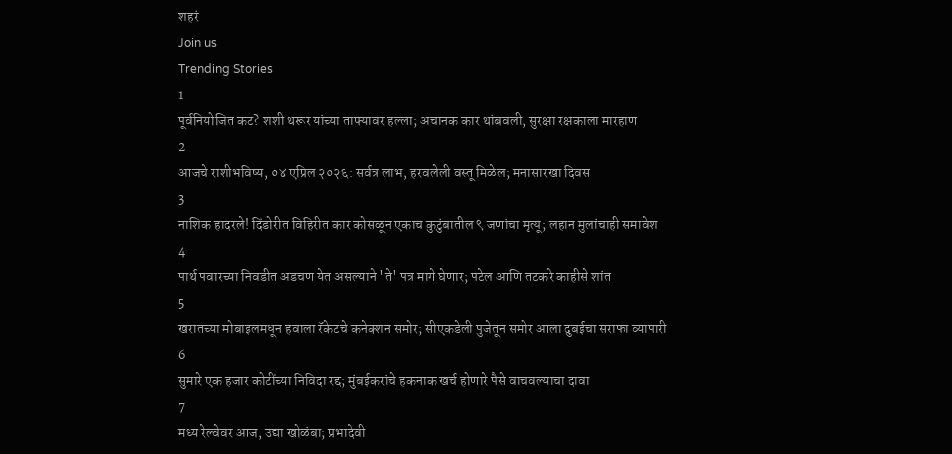शहरं
Join us
Trending Stories
1
पूर्वनियोजित कट? शशी थरूर यांच्या ताफ्यावर हल्ला; अचानक कार थांबवली, सुरक्षा रक्षकाला मारहाण
2
आजचे राशीभविष्य, ०४ एप्रिल २०२६: सर्वत्र लाभ, हरवलेली वस्तू मिळेल; मनासारखा दिवस
3
नाशिक हादरले! दिंडोरीत विहिरीत कार कोसळून एकाच कुटुंबातील ९ जणांचा मृत्यू; लहान मुलांचाही समावेश
4
पार्थ पवारच्या निवडीत अडचण येत असल्याने 'ते' पत्र मागे घेणार; पटेल आणि तटकरे काहीसे शांत
5
खरातच्या मोबाइलमधून हवाला रॅकेटचे कनेक्शन समोर; सीएकडेली पुजेतून समोर आला दुबईचा सराफा व्यापारी
6
सुमारे एक हजार कोटींच्या निविदा रद्द; मुंबईकरांचे हकनाक खर्च होणारे पैसे वाचवल्याचा दावा
7
मध्य रेल्वेवर आज, उद्या खोळंबा; प्रभादेवी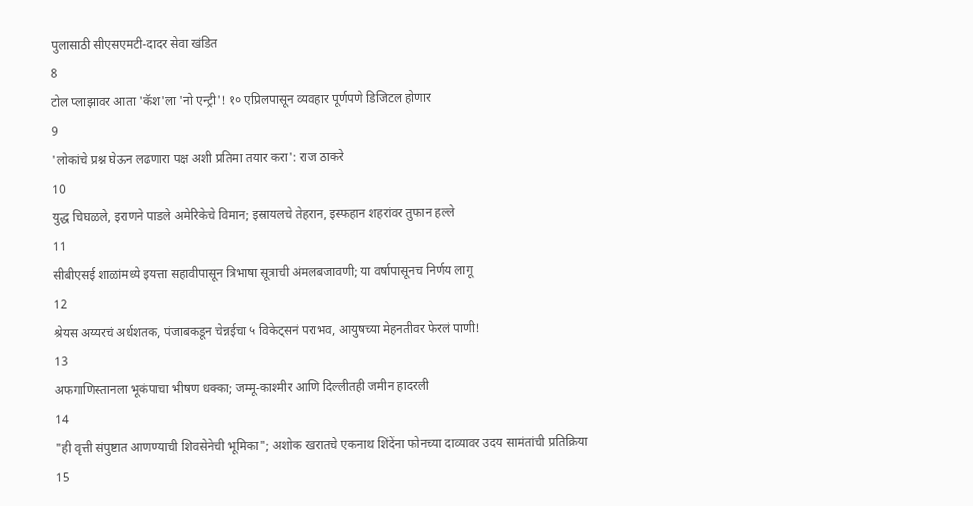पुलासाठी सीएसएमटी-दादर सेवा खंडित
8
टोल प्लाझावर आता 'कॅश'ला 'नो एन्ट्री'! १० एप्रिलपासून व्यवहार पूर्णपणे डिजिटल होणार
9
'लोकांचे प्रश्न घेऊन लढणारा पक्ष अशी प्रतिमा तयार करा': राज ठाकरे
10
युद्ध चिघळले, इराणने पाडले अमेरिकेचे विमान; इस्रायलचे तेहरान, इस्फहान शहरांवर तुफान हल्ले
11
सीबीएसई शाळांमध्ये इयत्ता सहावीपासून त्रिभाषा सूत्राची अंमलबजावणी; या वर्षापासूनच निर्णय लागू
12
श्रेयस अय्यरचं अर्धशतक, पंजाबकडून चेन्नईचा ५ विकेट्सनं पराभव, आयुषच्या मेहनतीवर फेरलं पाणी!
13
अफगाणिस्तानला भूकंपाचा भीषण धक्का; जम्मू-काश्मीर आणि दिल्लीतही जमीन हादरली
14
"ही वृत्ती संपुष्टात आणण्याची शिवसेनेची भूमिका"; अशोक खरातचे एकनाथ शिंदेंना फोनच्या दाव्यावर उदय सामंतांची प्रतिक्रिया
15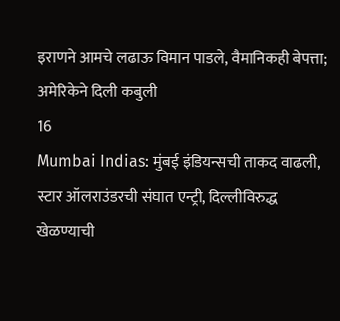इराणने आमचे लढाऊ विमान पाडले, वैमानिकही बेपत्ता; अमेरिकेने दिली कबुली
16
Mumbai Indias: मुंबई इंडियन्सची ताकद वाढली, स्टार ऑलराउंडरची संघात एन्ट्री, दिल्लीविरुद्ध खेळण्याची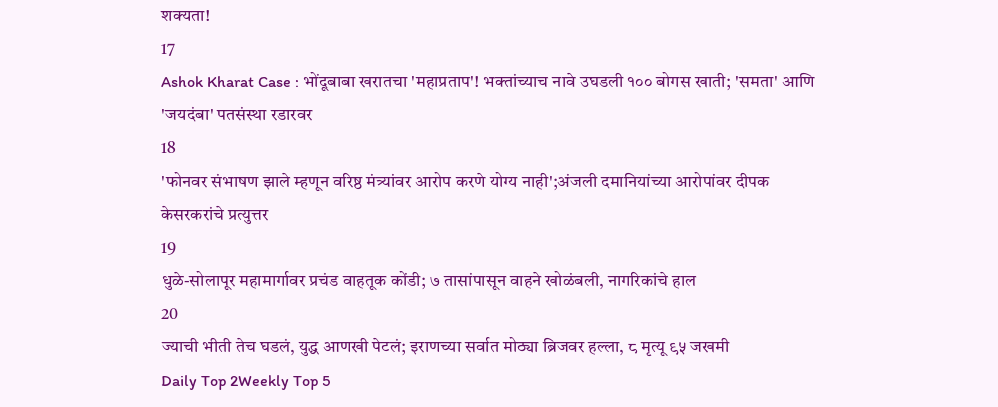शक्यता!
17
Ashok Kharat Case : भोंदूबाबा खरातचा 'महाप्रताप'! भक्तांच्याच नावे उघडली १०० बोगस खाती; 'समता' आणि 'जयदंबा' पतसंस्था रडारवर
18
'फोनवर संभाषण झाले म्हणून वरिष्ठ मंत्र्यांवर आरोप करणे योग्य नाही';अंजली दमानियांच्या आरोपांवर दीपक केसरकरांचे प्रत्युत्तर
19
धुळे-सोलापूर महामार्गावर प्रचंड वाहतूक कोंडी; ७ तासांपासून वाहने खोळंबली, नागरिकांचे हाल
20
ज्याची भीती तेच घडलं, युद्ध आणखी पेटलं; इराणच्या सर्वात मोठ्या ब्रिजवर हल्ला, ८ मृत्यू ९५ जखमी
Daily Top 2Weekly Top 5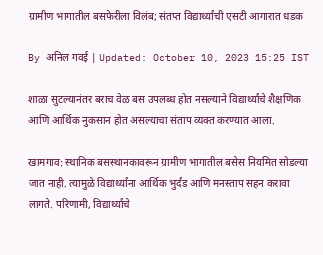ग्रामीण भागातील बसफेरीला विलंब; संतप्त विद्यार्थ्यांची एसटी आगारात धडक

By अनिल गवई | Updated: October 10, 2023 15:25 IST

शाळा सुटल्यानंतर बराच वेळ बस उपलब्ध होत नसल्याने विद्यार्थ्यांचे शैक्षणिक आणि आर्थिक नुकसान होत असल्याचा संताप व्यक्त करण्यात आला.

खामगाव: स्थानिक बसस्थानकावरून ग्रामीण भागातील बसेस नियमित सोडल्या जात नाही. त्यामुळे विद्यार्थ्यांना आर्थिक भुर्दंड आणि मनस्ताप सहन करावा लागते. परिणामी, विद्यार्थ्यांचे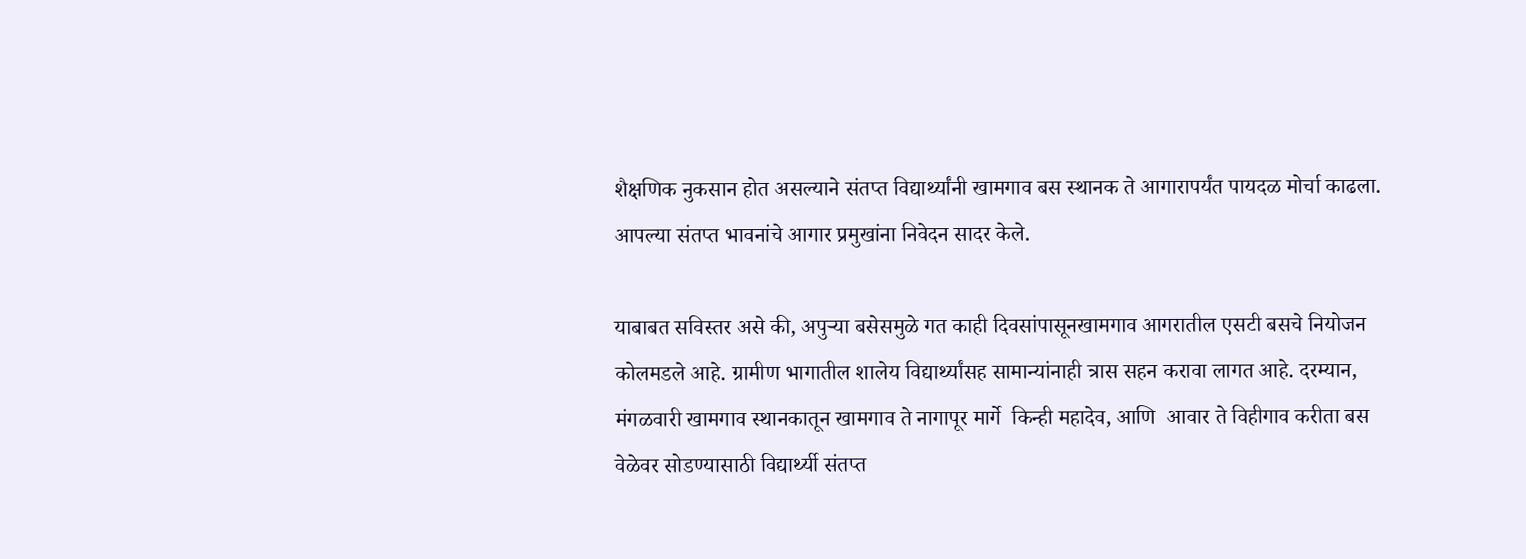शैक्षणिक नुकसान होत असल्याने संतप्त विद्यार्थ्यांनी खामगाव बस स्थानक ते आगारापर्यंत पायदळ मोर्चा काढला. आपल्या संतप्त भावनांचे आगार प्रमुखांना निवेदन सादर केले.

याबाबत सविस्तर असे की, अपुऱ्या बसेसमुळे गत काही दिवसांपासूनखामगाव आगरातील एसटी बसचे नियोजन कोलमडले आहे. ग्रामीण भागातील शालेय विद्यार्थ्यांसह सामान्यांनाही त्रास सहन करावा लागत आहे. दरम्यान, मंगळवारी खामगाव स्थानकातून खामगाव ते नागापूर मार्गे  किन्ही महादेव, आणि  आवार ते विहीगाव करीता बस वेळेवर सोडण्यासाठी विद्यार्थ्यी संतप्त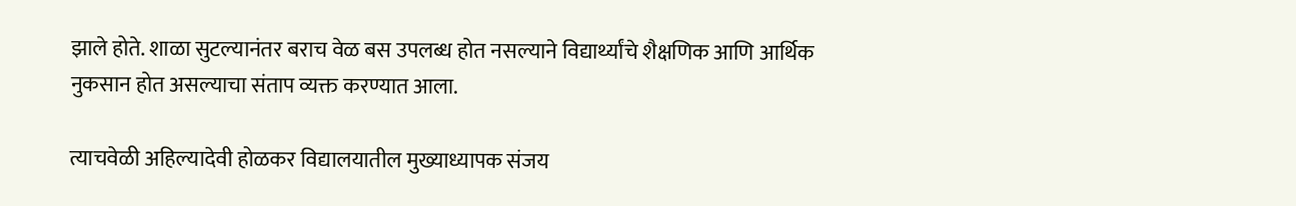झाले होते. शाळा सुटल्यानंतर बराच वेळ बस उपलब्ध होत नसल्याने विद्यार्थ्यांचे शैक्षणिक आणि आर्थिक नुकसान होत असल्याचा संताप व्यक्त करण्यात आला.

त्याचवेळी अहिल्यादेवी होळकर विद्यालयातील मुख्याध्यापक संजय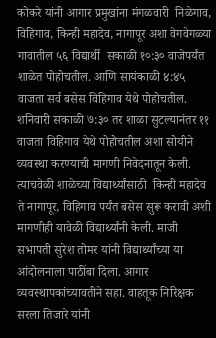कोकरे यांनी आगार प्रमुखांना मंगळवारी  निळेगाव, विहिगाव, किन्ही महादेव, नागापूर अशा वेगवेगळ्या गावातील ५६ विद्यार्थी  सकाळी १०:३० वाजेपर्यंत शाळेत पोहोचतील. आणि सायंकाळी ४:४५ वाजता सर्व बसेस विहिगाव येथे पोहोचतील. शनिवारी सकाळी ७:३० तर शाळा सुटल्यानंतर ११ वाजता विहिगाव येथे पोहोचतील अशा सोयीने  व्यवस्था करण्याची मागणी निवेदनातून केली. त्याचवेळी शाळेच्या विद्यार्थ्यांसाठी  किन्ही महादेव ते नागापूर, विहिगाव पर्यंत बसेस सुरू करावी अशी मागणीही यावेळी विद्यार्थ्यांनी केली. माजी सभापती सुरेश तोमर यांनी विद्यार्थ्यांच्या या आंदोलनाला पाठींबा दिला. आगार व्यवस्थापकांच्यावतीने सहा. वाहतूक निरिक्षक सरला तिजारे यांनी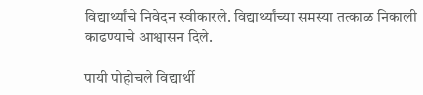विद्यार्थ्यांचे निवेदन स्वीकारले. विद्यार्थ्यांच्या समस्या तत्काळ निकाली काढण्याचे आश्वासन दिले.

पायी पोहोचले विद्यार्थी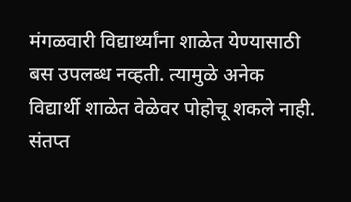मंगळवारी विद्यार्थ्यांना शाळेत येण्यासाठी बस उपलब्ध नव्हती. त्यामुळे अनेक विद्यार्थी शाळेत वेळेवर पोहोचू शकले नाही. संतप्त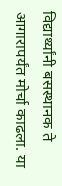विद्यार्थ्यांनी बसस्थानक ते आगारापर्यंत मोर्चा काढला. या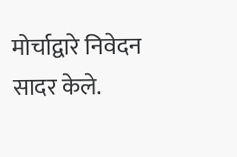मोर्चाद्वारे निवेदन सादर केले.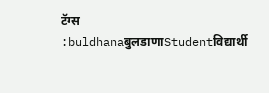टॅग्स :buldhanaबुलडाणाStudentविद्यार्थी